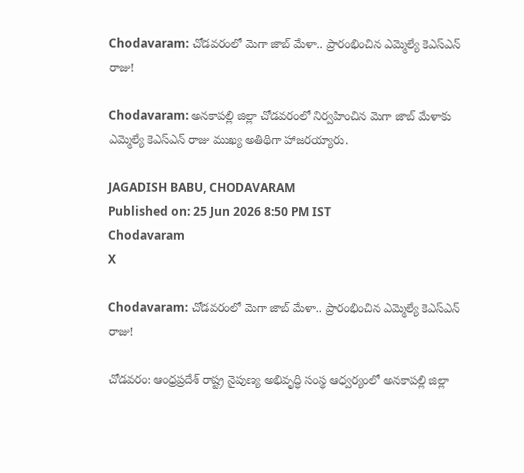Chodavaram: చోడవరంలో మెగా జాబ్ మేళా.. ప్రారంభించిన ఎమ్మెల్యే కెఎస్ఎన్ రాజు!

Chodavaram: అనకాపల్లి జిల్లా చోడవరంలో నిర్వహించిన మెగా జాబ్ మేళాకు ఎమ్మెల్యే కెఎస్ఎన్ రాజు ముఖ్య అతిథిగా హాజరయ్యారు.

JAGADISH BABU, CHODAVARAM
Published on: 25 Jun 2026 8:50 PM IST
Chodavaram
X

Chodavaram: చోడవరంలో మెగా జాబ్ మేళా.. ప్రారంభించిన ఎమ్మెల్యే కెఎస్ఎన్ రాజు!

చోడవరం: ఆంధ్రప్రదేశ్ రాష్ట్ర నైపుణ్య అభివృద్ధి సంస్థ ఆధ్వర్యంలో అనకాపల్లి జిల్లా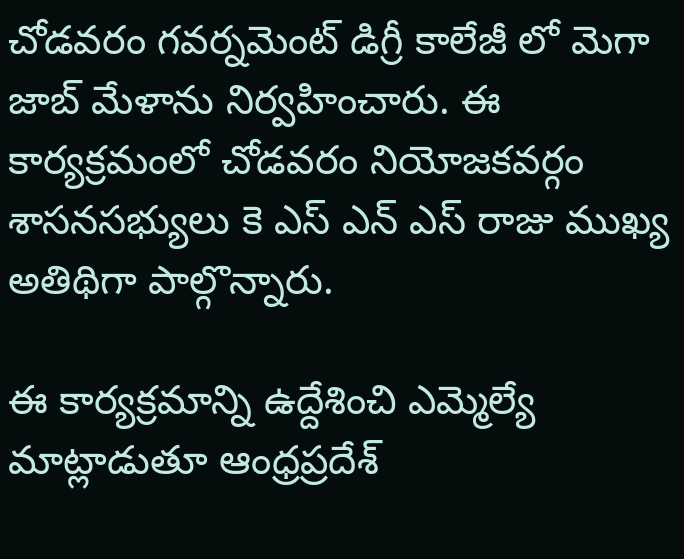చోడవరం గవర్నమెంట్ డిగ్రీ కాలేజీ లో మెగా జాబ్ మేళాను నిర్వహించారు. ఈ కార్యక్రమంలో చోడవరం నియోజకవర్గం శాసనసభ్యులు కె ఎస్ ఎన్ ఎస్ రాజు ముఖ్య అతిథిగా పాల్గొన్నారు.

ఈ కార్యక్రమాన్ని ఉద్దేశించి ఎమ్మెల్యే మాట్లాడుతూ ఆంధ్రప్రదేశ్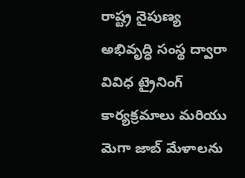రాష్ట్ర నైపుణ్య అభివృద్ధి సంస్థ ద్వారా వివిధ ట్రైనింగ్ కార్యక్రమాలు మరియు మెగా జాబ్ మేళాలను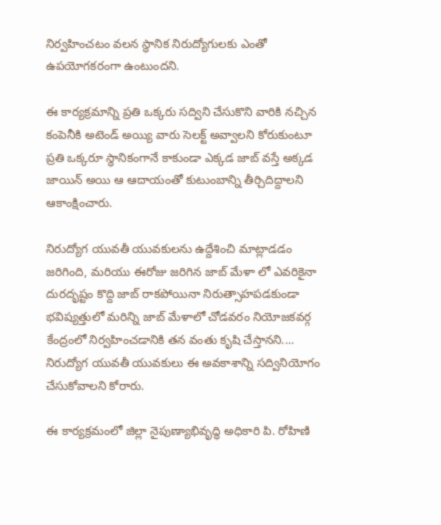నిర్వహించటం వలన స్థానిక నిరుద్యోగులకు ఎంతో ఉపయోగకరంగా ఉంటుందని.

ఈ కార్యక్రమాన్ని ప్రతి ఒక్కరు సద్విని చేసుకొని వారికి నచ్చిన కంపెనీకి అటెండ్ అయ్యి వారు సెలక్ట్ అవ్వాలని కోరుకుంటూ ప్రతి ఒక్కరూ స్థానికంగానే కాకుండా ఎక్కడ జాబ్ వస్తే అక్కడ జాయిన్ అయి ఆ ఆదాయంతో కుటుంబాన్ని తీర్చిదిద్దాలని ఆకాంక్షించారు.

నిరుద్యోగ యువతీ యువకులను ఉద్దేశించి మాట్లాడడం జరిగింది, మరియు ఈరోజు జరిగిన జాబ్ మేళా లో ఎవరికైనా దురదృష్టం కొద్ది జాబ్ రాకపోయినా నిరుత్సాహపడకుండా భవిష్యత్తులో మరిన్ని జాబ్ మేళాలో చోడవరం నియోజకవర్గ కేంద్రంలో నిర్వహించడానికి తన వంతు కృషి చేస్తానని.... నిరుద్యోగ యువతీ యువకులు ఈ అవకాశాన్ని సద్వినియోగం చేసుకోవాలని కోరారు.

ఈ కార్యక్రమంలో జిల్లా నైపుణ్యాభివృద్ధి అధికారి పి. రోహిణి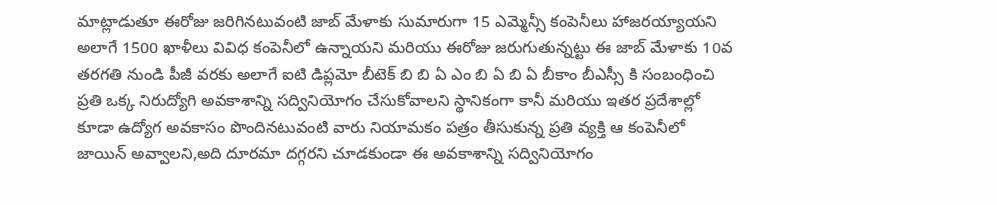మాట్లాడుతూ ఈరోజు జరిగినటువంటి జాబ్ మేళాకు సుమారుగా 15 ఎమ్మెన్సీ కంపెనీలు హాజరయ్యాయని అలాగే 1500 ఖాళీలు వివిధ కంపెనీలో ఉన్నాయని మరియు ఈరోజు జరుగుతున్నట్టు ఈ జాబ్ మేళాకు 10వ తరగతి నుండి పీజీ వరకు అలాగే ఐటి డిప్లమో బీటెక్ బి బి ఏ ఎం బి ఏ బి ఏ బీకాం బీఎస్సీ కి సంబంధించి ప్రతి ఒక్క నిరుద్యోగి అవకాశాన్ని సద్వినియోగం చేసుకోవాలని స్థానికంగా కానీ మరియు ఇతర ప్రదేశాల్లో కూడా ఉద్యోగ అవకాసం పొందినటువంటి వారు నియామకం పత్రం తీసుకున్న ప్రతి వ్యక్తి ఆ కంపెనీలో జాయిన్ అవ్వాలని,అది దూరమా దగ్గరని చూడకుండా ఈ అవకాశాన్ని సద్వినియోగం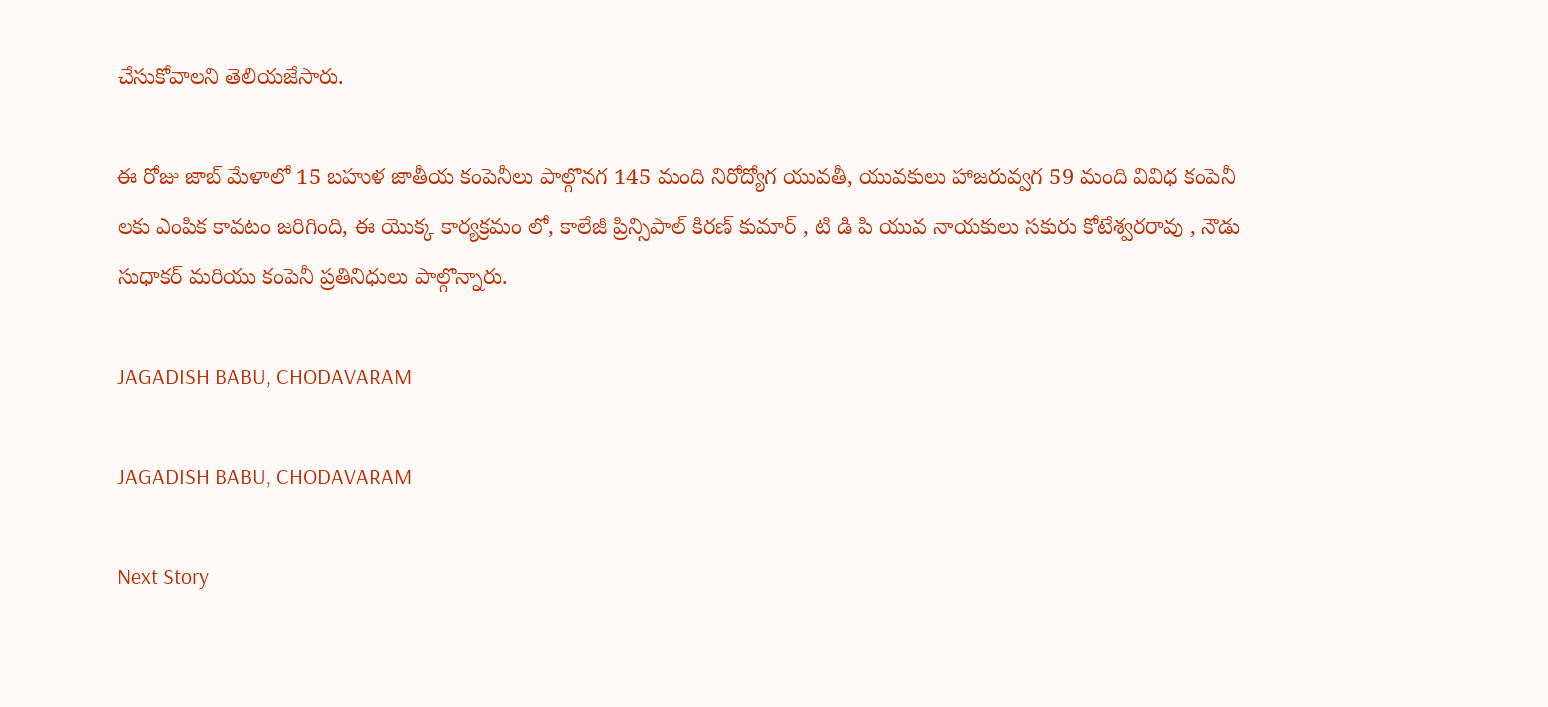చేసుకోవాలని తెలియజేసారు.

ఈ రోజు జాబ్ మేళాలో 15 బహుళ జాతీయ కంపెనీలు పాల్గొనగ 145 మంది నిరోద్యోగ యువతీ, యువకులు హాజరువ్వగ 59 మంది వివిధ కంపెనీ లకు ఎంపిక కావటం జరిగింది, ఈ యొక్క కార్యక్రమం లో, కాలేజీ ప్రిన్సిపాల్ కిరణ్ కుమార్ , టి డి పి యువ నాయకులు సకురు కోటేశ్వరరావు , నౌడు సుధాకర్ మరియు కంపెనీ ప్రతినిధులు పాల్గొన్నారు.

JAGADISH BABU, CHODAVARAM

JAGADISH BABU, CHODAVARAM

Next Story